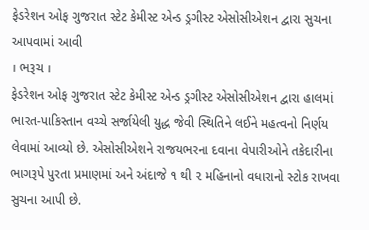ફેડરેશન ઓફ ગુજરાત સ્ટેટ કેમીસ્ટ એન્ડ ડ્રગીસ્ટ એસોસીએશન દ્વારા સુચના આપવામાં આવી
। ભરૂચ ।
ફેડરેશન ઓફ ગુજરાત સ્ટેટ કેમીસ્ટ એન્ડ ડ્રગીસ્ટ એસોસીએશન દ્વારા હાલમાં ભારત-પાકિસ્તાન વચ્ચે સર્જાયેલી યુદ્ધ જેવી સ્થિતિને લઈને મહત્વનો નિર્ણય લેવામાં આવ્યો છે. એસોસીએશને રાજયભરના દવાના વેપારીઓને તકેદારીના ભાગરૂપે પુરતા પ્રમાણમાં અને અંદાજે ૧ થી ૨ મહિનાનો વધારાનો સ્ટોક રાખવા સુચના આપી છે.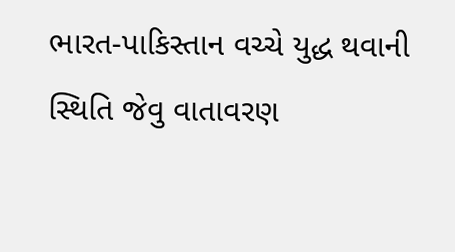ભારત-પાકિસ્તાન વચ્ચે યુદ્ધ થવાની સ્થિતિ જેવુ વાતાવરણ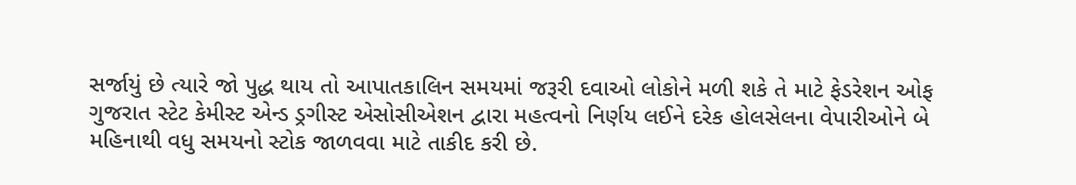સર્જાયું છે ત્યારે જો પુદ્ધ થાય તો આપાતકાલિન સમયમાં જરૂરી દવાઓ લોકોને મળી શકે તે માટે ફેડરેશન ઓફ ગુજરાત સ્ટેટ કેમીસ્ટ એન્ડ ડ્રગીસ્ટ એસોસીએશન દ્વારા મહત્વનો નિર્ણય લઈને દરેક હોલસેલના વેપારીઓને બે મહિનાથી વધુ સમયનો સ્ટોક જાળવવા માટે તાકીદ કરી છે.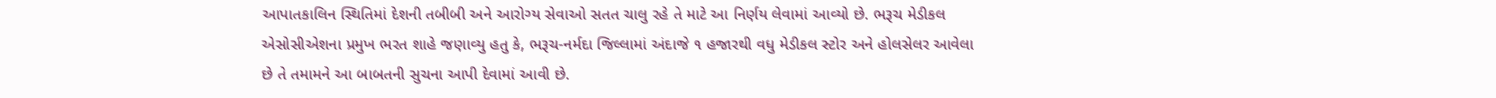આપાતકાલિન સ્થિતિમાં દેશની તબીબી અને આરોગ્ય સેવાઓ સતત ચાલુ રહે તે માટે આ નિર્ણય લેવામાં આવ્યો છે. ભરૂચ મેડીકલ એસોસીએશના પ્રમુખ ભરત શાહે જણાવ્યુ હતુ કે, ભરૂચ-નર્મદા જિલ્લામાં અંદાજે ૧ હજારથી વધુ મેડીકલ સ્ટોર અને હોલસેલર આવેલા છે તે તમામને આ બાબતની સુચના આપી દેવામાં આવી છે.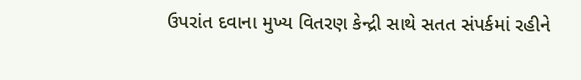ઉપરાંત દવાના મુખ્ય વિતરણ કેન્દ્રી સાથે સતત સંપર્કમાં રહીને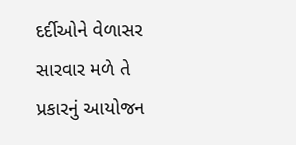દર્દીઓને વેળાસર સારવાર મળે તે પ્રકારનું આયોજન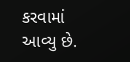કરવામાં આવ્યુ છે.